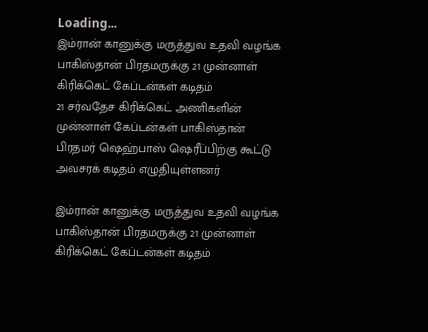Loading...
இம்ரான் கானுக்கு மருத்துவ உதவி வழங்க பாகிஸ்தான் பிரதமருக்கு 21 முன்னாள் கிரிக்கெட் கேப்டன்கள் கடிதம்
21 சர்வதேச கிரிக்கெட் அணிகளின் முன்னாள் கேப்டன்கள் பாகிஸ்தான் பிரதமர் ஷெஹ்பாஸ் ஷெரீப்பிற்கு கூட்டு அவசரக் கடிதம் எழுதியுள்ளனர்

இம்ரான் கானுக்கு மருத்துவ உதவி வழங்க பாகிஸ்தான் பிரதமருக்கு 21 முன்னாள் கிரிக்கெட் கேப்டன்கள் கடிதம்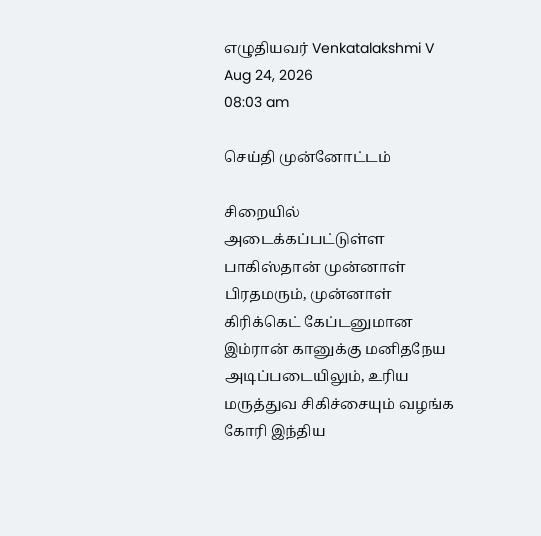எழுதியவர் Venkatalakshmi V
Aug 24, 2026
08:03 am

செய்தி முன்னோட்டம்

சிறையில் அடைக்கப்பட்டுள்ள பாகிஸ்தான் முன்னாள் பிரதமரும், முன்னாள் கிரிக்கெட் கேப்டனுமான இம்ரான் கானுக்கு மனிதநேய அடிப்படையிலும், உரிய மருத்துவ சிகிச்சையும் வழங்க கோரி இந்திய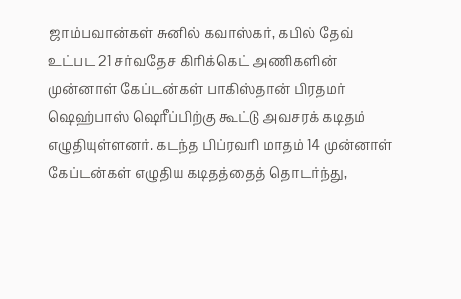ஜாம்பவான்கள் சுனில் கவாஸ்கர், கபில் தேவ் உட்பட 21 சர்வதேச கிரிக்கெட் அணிகளின் முன்னாள் கேப்டன்கள் பாகிஸ்தான் பிரதமர் ஷெஹ்பாஸ் ஷெரீப்பிற்கு கூட்டு அவசரக் கடிதம் எழுதியுள்ளனர். கடந்த பிப்ரவரி மாதம் 14 முன்னாள் கேப்டன்கள் எழுதிய கடிதத்தைத் தொடர்ந்து,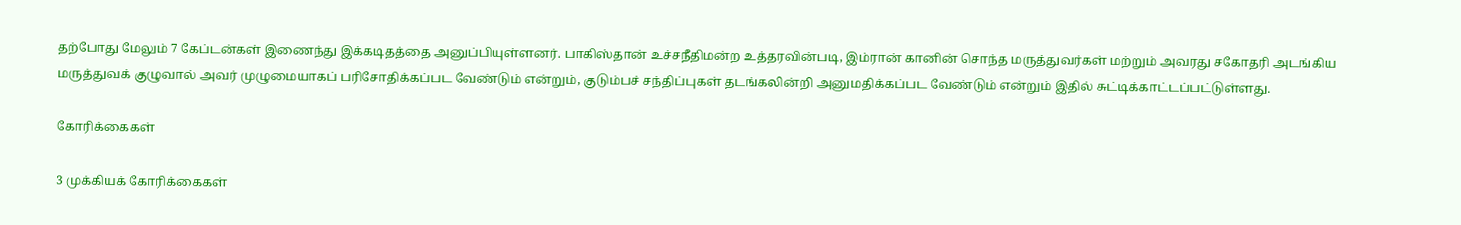தற்போது மேலும் 7 கேப்டன்கள் இணைந்து இக்கடிதத்தை அனுப்பியுள்ளனர். பாகிஸ்தான் உச்சநீதிமன்ற உத்தரவின்படி, இம்ரான் கானின் சொந்த மருத்துவர்கள் மற்றும் அவரது சகோதரி அடங்கிய மருத்துவக் குழுவால் அவர் முழுமையாகப் பரிசோதிக்கப்பட வேண்டும் என்றும், குடும்பச் சந்திப்புகள் தடங்கலின்றி அனுமதிக்கப்பட வேண்டும் என்றும் இதில் சுட்டிக்காட்டப்பட்டுள்ளது.

கோரிக்கைகள்

3 முக்கியக் கோரிக்கைகள்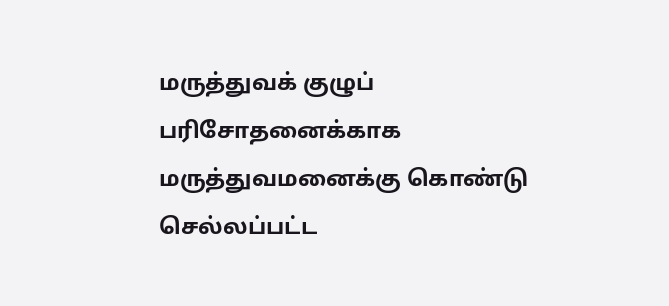மருத்துவக் குழுப் பரிசோதனைக்காக மருத்துவமனைக்கு கொண்டு செல்லப்பட்ட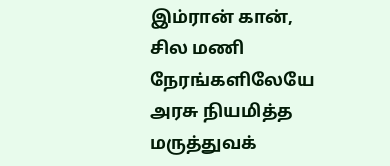இம்ரான் கான், சில மணி நேரங்களிலேயே அரசு நியமித்த மருத்துவக்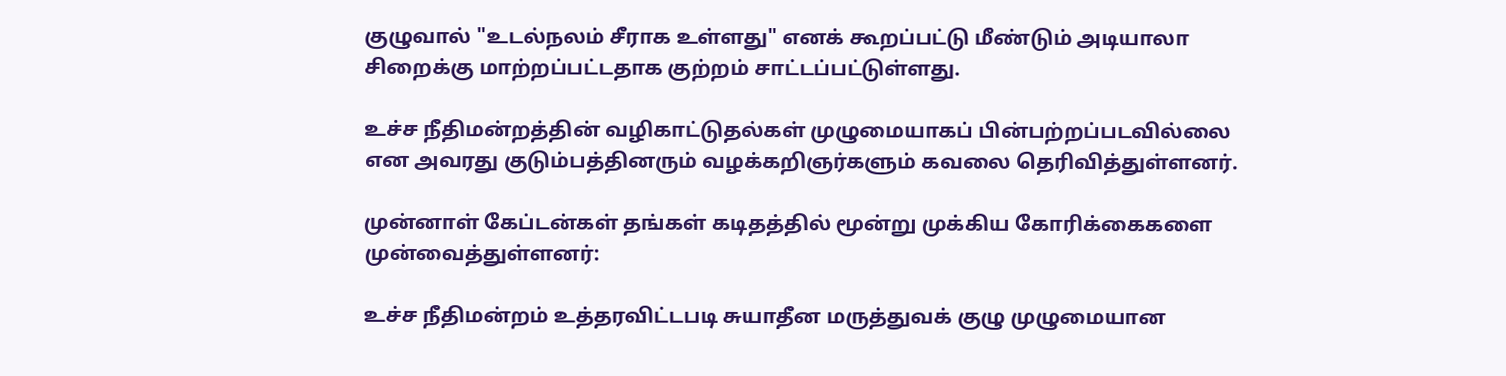குழுவால் "உடல்நலம் சீராக உள்ளது" எனக் கூறப்பட்டு மீண்டும் அடியாலா சிறைக்கு மாற்றப்பட்டதாக குற்றம் சாட்டப்பட்டுள்ளது.

உச்ச நீதிமன்றத்தின் வழிகாட்டுதல்கள் முழுமையாகப் பின்பற்றப்படவில்லை என அவரது குடும்பத்தினரும் வழக்கறிஞர்களும் கவலை தெரிவித்துள்ளனர்.

முன்னாள் கேப்டன்கள் தங்கள் கடிதத்தில் மூன்று முக்கிய கோரிக்கைகளை முன்வைத்துள்ளனர்:

உச்ச நீதிமன்றம் உத்தரவிட்டபடி சுயாதீன மருத்துவக் குழு முழுமையான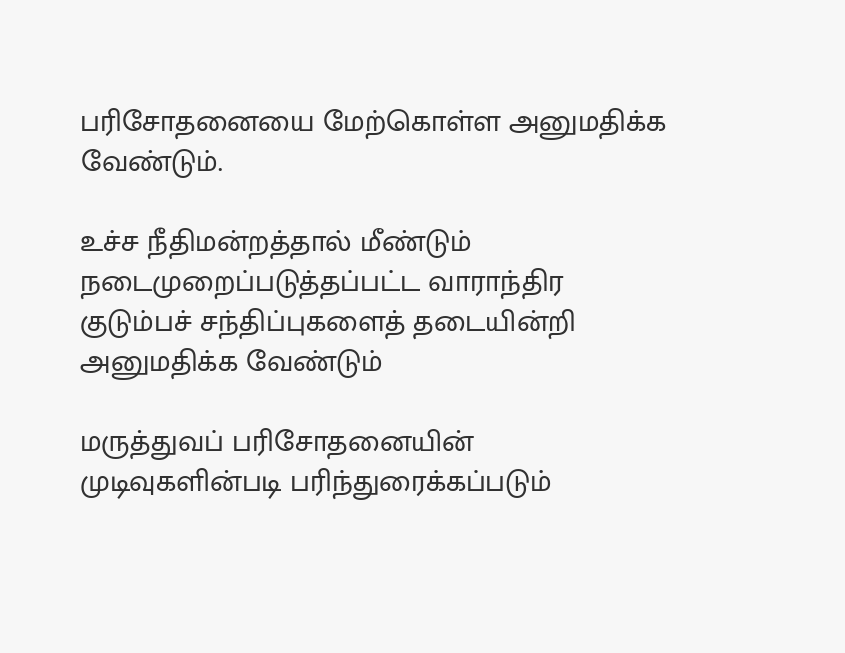பரிசோதனையை மேற்கொள்ள அனுமதிக்க வேண்டும்.

உச்ச நீதிமன்றத்தால் மீண்டும் நடைமுறைப்படுத்தப்பட்ட வாராந்திர குடும்பச் சந்திப்புகளைத் தடையின்றி அனுமதிக்க வேண்டும்

மருத்துவப் பரிசோதனையின் முடிவுகளின்படி பரிந்துரைக்கப்படும்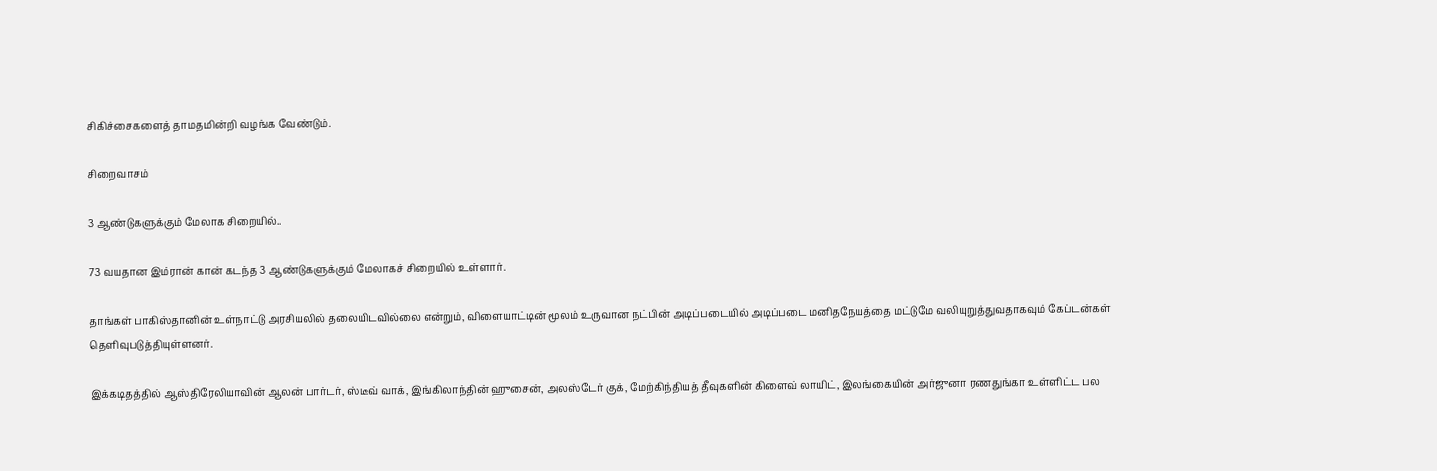சிகிச்சைகளைத் தாமதமின்றி வழங்க வேண்டும்.

சிறைவாசம்

3 ஆண்டுகளுக்கும் மேலாக சிறையில்..

73 வயதான இம்ரான் கான் கடந்த 3 ஆண்டுகளுக்கும் மேலாகச் சிறையில் உள்ளார்.

தாங்கள் பாகிஸ்தானின் உள்நாட்டு அரசியலில் தலையிடவில்லை என்றும், விளையாட்டின் மூலம் உருவான நட்பின் அடிப்படையில் அடிப்படை மனிதநேயத்தை மட்டுமே வலியுறுத்துவதாகவும் கேப்டன்கள் தெளிவுபடுத்தியுள்ளனர்.

இக்கடிதத்தில் ஆஸ்திரேலியாவின் ஆலன் பார்டர், ஸ்டீவ் வாக், இங்கிலாந்தின் ஹுசைன், அலஸ்டேர் குக், மேற்கிந்தியத் தீவுகளின் கிளைவ் லாயிட், இலங்கையின் அர்ஜுனா ரணதுங்கா உள்ளிட்ட பல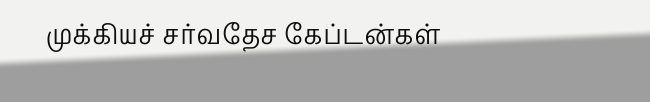முக்கியச் சர்வதேச கேப்டன்கள்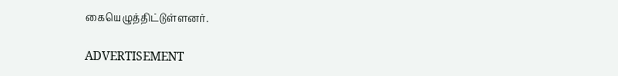கையெழுத்திட்டுள்ளனர்.

ADVERTISEMENT